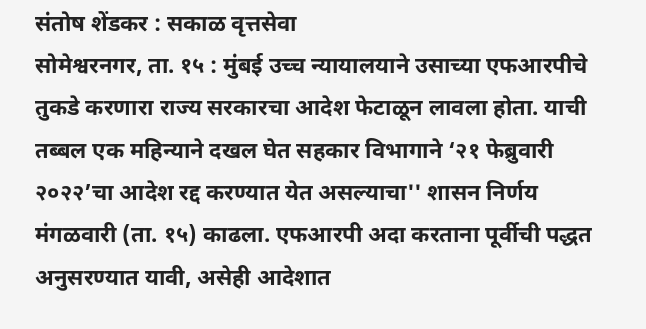संतोष शेंडकर : सकाळ वृत्तसेवा
सोमेश्वरनगर, ता. १५ : मुंबई उच्च न्यायालयाने उसाच्या एफआरपीचे तुकडे करणारा राज्य सरकारचा आदेश फेटाळून लावला होता. याची तब्बल एक महिन्याने दखल घेत सहकार विभागाने ‘२१ फेब्रुवारी २०२२’चा आदेश रद्द करण्यात येत असल्याचा'' शासन निर्णय मंगळवारी (ता. १५) काढला. एफआरपी अदा करताना पूर्वीची पद्धत अनुसरण्यात यावी, असेही आदेशात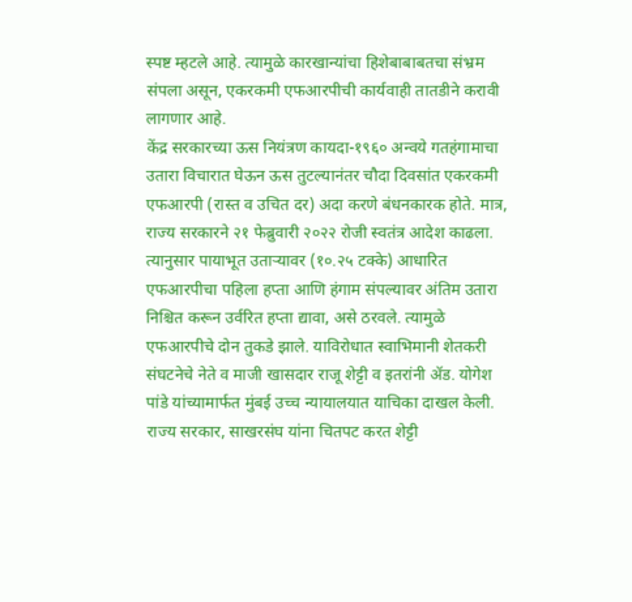स्पष्ट म्हटले आहे. त्यामुळे कारखान्यांचा हिशेबाबाबतचा संभ्रम संपला असून, एकरकमी एफआरपीची कार्यवाही तातडीने करावी लागणार आहे.
केंद्र सरकारच्या ऊस नियंत्रण कायदा-१९६० अन्वये गतहंगामाचा उतारा विचारात घेऊन ऊस तुटल्यानंतर चौदा दिवसांत एकरकमी एफआरपी (रास्त व उचित दर) अदा करणे बंधनकारक होते. मात्र, राज्य सरकारने २१ फेब्रुवारी २०२२ रोजी स्वतंत्र आदेश काढला. त्यानुसार पायाभूत उताऱ्यावर (१०.२५ टक्के) आधारित एफआरपीचा पहिला हप्ता आणि हंगाम संपल्यावर अंतिम उतारा निश्चित करून उर्वरित हप्ता द्यावा, असे ठरवले. त्यामुळे एफआरपीचे दोन तुकडे झाले. याविरोधात स्वाभिमानी शेतकरी संघटनेचे नेते व माजी खासदार राजू शेट्टी व इतरांनी ॲड. योगेश पांडे यांच्यामार्फत मुंबई उच्च न्यायालयात याचिका दाखल केली. राज्य सरकार, साखरसंघ यांना चितपट करत शेट्टी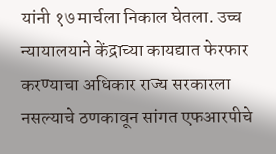यांनी १७ मार्चला निकाल घेतला. उच्च न्यायालयाने केंद्राच्या कायद्यात फेरफार करण्याचा अधिकार राज्य सरकारला नसल्याचे ठणकावून सांगत एफआरपीचे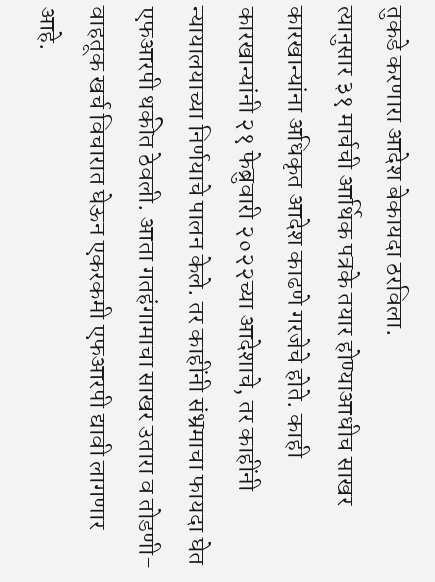तुकडे करणारा आदेश बेकायदा ठरविला.
त्यानुसार ३१ मार्चची आर्थिक पत्रके तयार होण्याआधीच साखर कारखान्यांना अधिकृत आदेश काढणे गरजेचे होते. काही कारखान्यांनी २१ फेब्रुवारी २०२२च्या आदेशाचे, तर काहींनी न्यायालयाच्या निर्णयाचे पालन केले. तर काहींनी संभ्रमाचा फायदा घेत एफआरपी थकीत ठेवली. आता गतहंगामाचा साखर उतारा व तोडणी- वाहतूक खर्च विचारात घेऊन एकरकमी एफआरपी द्यावी लागणार आहे.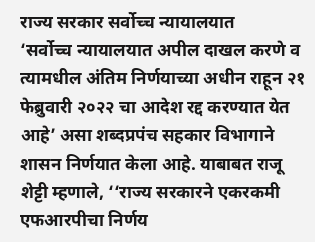राज्य सरकार सर्वोच्च न्यायालयात
‘सर्वोच्च न्यायालयात अपील दाखल करणे व त्यामधील अंतिम निर्णयाच्या अधीन राहून २१ फेब्रुवारी २०२२ चा आदेश रद्द करण्यात येत आहे’ असा शब्दप्रपंच सहकार विभागाने शासन निर्णयात केला आहे. याबाबत राजू शेट्टी म्हणाले, ‘‘राज्य सरकारने एकरकमी एफआरपीचा निर्णय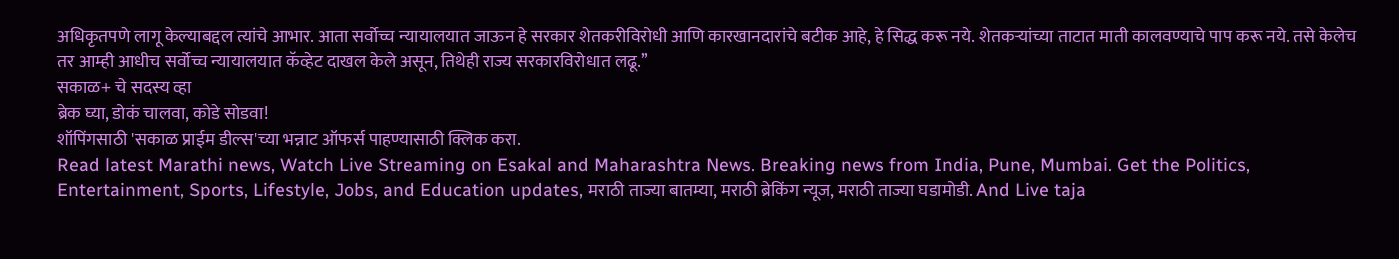अधिकृतपणे लागू केल्याबद्दल त्यांचे आभार. आता सर्वोच्च न्यायालयात जाऊन हे सरकार शेतकरीविरोधी आणि कारखानदारांचे बटीक आहे, हे सिद्ध करू नये. शेतकऱ्यांच्या ताटात माती कालवण्याचे पाप करू नये. तसे केलेच तर आम्ही आधीच सर्वोच्च न्यायालयात कॅव्हेट दाखल केले असून, तिथेही राज्य सरकारविरोधात लढू.’’
सकाळ+ चे सदस्य व्हा
ब्रेक घ्या, डोकं चालवा, कोडे सोडवा!
शॉपिंगसाठी 'सकाळ प्राईम डील्स'च्या भन्नाट ऑफर्स पाहण्यासाठी क्लिक करा.
Read latest Marathi news, Watch Live Streaming on Esakal and Maharashtra News. Breaking news from India, Pune, Mumbai. Get the Politics, Entertainment, Sports, Lifestyle, Jobs, and Education updates, मराठी ताज्या बातम्या, मराठी ब्रेकिंग न्यूज, मराठी ताज्या घडामोडी. And Live taja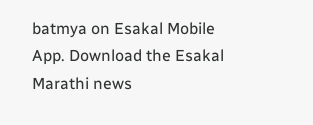batmya on Esakal Mobile App. Download the Esakal Marathi news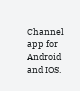Channel app for Android and IOS.